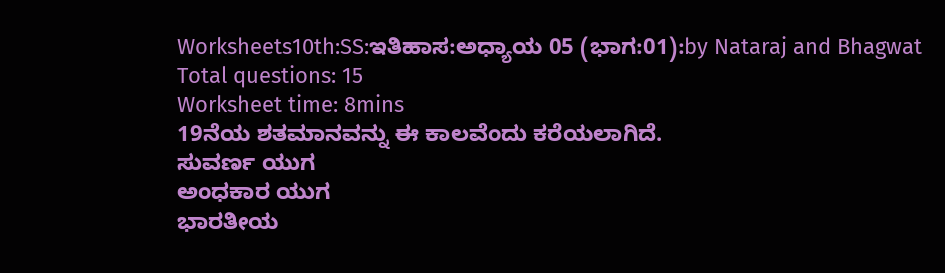Worksheets10th:SS:ಇತಿಹಾಸ:ಅಧ್ಯಾಯ 05 (ಭಾಗ:01):by Nataraj and Bhagwat
Total questions: 15
Worksheet time: 8mins
19ನೆಯ ಶತಮಾನವನ್ನು ಈ ಕಾಲವೆಂದು ಕರೆಯಲಾಗಿದೆ.
ಸುವರ್ಣ ಯುಗ
ಅಂಧಕಾರ ಯುಗ
ಭಾರತೀಯ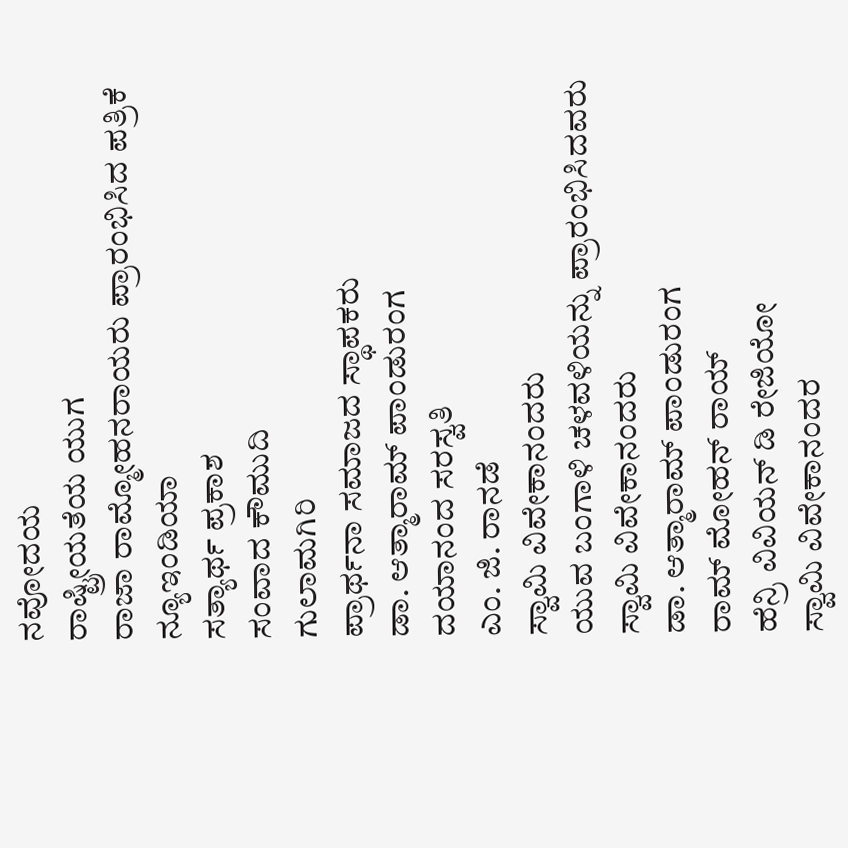ನವೋದಯ
ರಾಷ್ಟ್ರೀಯತೆಯ ಯುಗ
ರಾಜಾ ರಾಮ್ಮೋಹನರಾಯರು ಪ್ರಾರಂಭಿಸಿದ ಪತ್ರಿಕೆ
ನ್ಯೂಇಂಡಿಯಾ
ಸತ್ಯಾರ್ಥ ಪ್ರಕಾಶ
ಸಂವಾದ ಕೌಮುದಿ
ಗುಲಾಮಗಿರಿ
ಪ್ರಾರ್ಥನಾ ಸಮಾಜದ ಸ್ಥಾಪಕರು
ಡಾ. ಆತ್ಮಾರಾಮ್ ಪಾಂಡುರಂಗ
ದಯಾನಂದ ಸರಸ್ವತಿ
ಎಂ. ಜಿ. ರಾನಡೆ
ಸ್ವಾಮಿ ವಿವೇಕಾನಂದರು
ಯುವ ಬಂಗಾಳಿ ಚಳವಳಿಯನ್ನು ಪ್ರಾರಂಭಿಸಿದವರು
ಸ್ವಾಮಿ ವಿವೇಕಾನಂದರು
ಡಾ. ಆತ್ಮಾರಾಮ್ ಪಾಂಡುರಂಗ
ರಾಮ್ ಮೋಹನ್ ರಾಯ್
ಹೆನ್ರಿ ವಿವಿಯನ್ ಡಿ ರೇಜಿಯೋ
ಸ್ವಾಮಿ ವಿವೇಕಾನಂದರ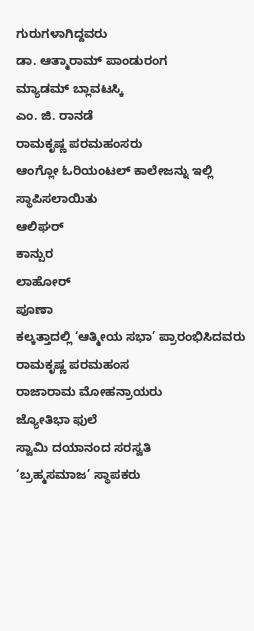ಗುರುಗಳಾಗಿದ್ದವರು
ಡಾ. ಆತ್ಮಾರಾಮ್ ಪಾಂಡುರಂಗ
ಮ್ಯಾಡಮ್ ಬ್ಲಾವಟಸ್ಕಿ
ಎಂ. ಜಿ. ರಾನಡೆ
ರಾಮಕೃಷ್ಣ ಪರಮಹಂಸರು
ಆಂಗ್ಲೋ ಓರಿಯಂಟಲ್ ಕಾಲೇಜನ್ನು ಇಲ್ಲಿ ಸ್ಥಾಪಿಸಲಾಯಿತು
ಆಲಿಘರ್
ಕಾನ್ಪುರ
ಲಾಹೋರ್
ಪೂಣಾ
ಕಲ್ಕತ್ತಾದಲ್ಲಿ ‘ಆತ್ಮೀಯ ಸಭಾ’ ಪ್ರಾರಂಭಿಸಿದವರು
ರಾಮಕೃಷ್ಣ ಪರಮಹಂಸ
ರಾಜಾರಾಮ ಮೋಹನ್ರಾಯರು
ಜ್ಯೋತಿಭಾ ಫುಲೆ
ಸ್ವಾಮಿ ದಯಾನಂದ ಸರಸ್ವತಿ
‘ಬ್ರಹ್ಮಸಮಾಜ’ ಸ್ಥಾಪಕರು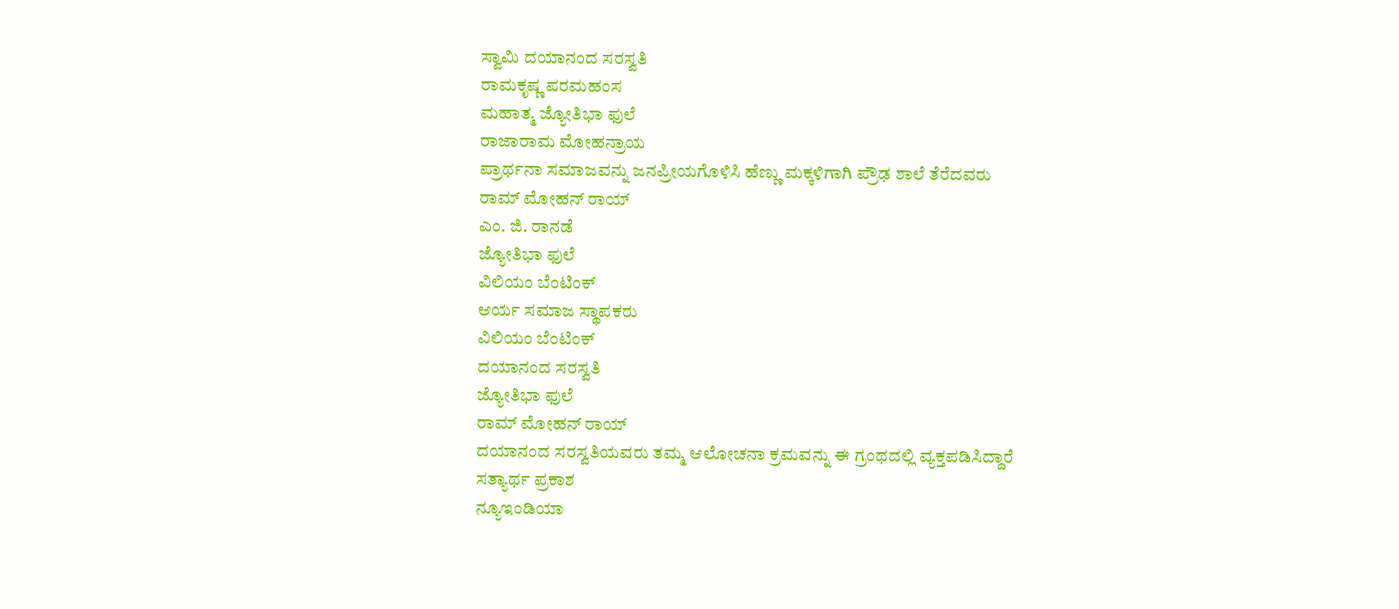ಸ್ವಾಮಿ ದಯಾನಂದ ಸರಸ್ವತಿ
ರಾಮಕೃಷ್ಣ ಪರಮಹಂಸ
ಮಹಾತ್ಮ ಜ್ಯೋತಿಭಾ ಫುಲೆ
ರಾಜಾರಾಮ ಮೋಹನ್ರಾಯ
ಪ್ರಾರ್ಥನಾ ಸಮಾಜವನ್ನು ಜನಪ್ರೀಯಗೊಳಿಸಿ ಹೆಣ್ಣು ಮಕ್ಕಳಿಗಾಗಿ ಪ್ರೌಢ ಶಾಲೆ ತೆರೆದವರು
ರಾಮ್ ಮೋಹನ್ ರಾಯ್
ಎಂ. ಜಿ. ರಾನಡೆ
ಜ್ಯೋತಿಭಾ ಫುಲೆ
ವಿಲಿಯಂ ಬೆಂಟಿಂಕ್
ಆರ್ಯ ಸಮಾಜ ಸ್ಥಾಪಕರು
ವಿಲಿಯಂ ಬೆಂಟಿಂಕ್
ದಯಾನಂದ ಸರಸ್ವತಿ
ಜ್ಯೋತಿಭಾ ಫುಲೆ
ರಾಮ್ ಮೋಹನ್ ರಾಯ್
ದಯಾನಂದ ಸರಸ್ವತಿಯವರು ತಮ್ಮ ಆಲೋಚನಾ ಕ್ರಮವನ್ನು ಈ ಗ್ರಂಥದಲ್ಲಿ ವ್ಯಕ್ತಪಡಿಸಿದ್ದಾರೆ
ಸತ್ಯಾರ್ಥ ಪ್ರಕಾಶ
ನ್ಯೂಇಂಡಿಯಾ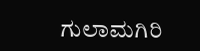ಗುಲಾಮಗಿರಿ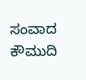ಸಂವಾದ ಕೌಮುದಿ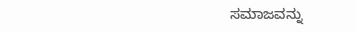ಸಮಾಜವನ್ನು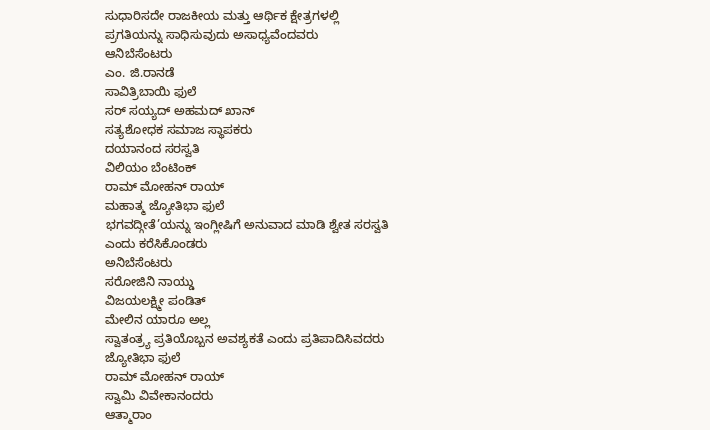ಸುಧಾರಿಸದೇ ರಾಜಕೀಯ ಮತ್ತು ಆರ್ಥಿಕ ಕ್ಷೇತ್ರಗಳಲ್ಲಿ ಪ್ರಗತಿಯನ್ನು ಸಾಧಿಸುವುದು ಅಸಾಧ್ಯವೆಂದವರು
ಆನಿಬೆಸೆಂಟರು
ಎಂ. ಜಿ.ರಾನಡೆ
ಸಾವಿತ್ರಿಬಾಯಿ ಫುಲೆ
ಸರ್ ಸಯ್ಯದ್ ಅಹಮದ್ ಖಾನ್
ಸತ್ಯಶೋಧಕ ಸಮಾಜ ಸ್ಥಾಪಕರು
ದಯಾನಂದ ಸರಸ್ವತಿ
ವಿಲಿಯಂ ಬೆಂಟಿಂಕ್
ರಾಮ್ ಮೋಹನ್ ರಾಯ್
ಮಹಾತ್ಮ ಜ್ಯೋತಿಭಾ ಫುಲೆ
ಭಗವದ್ಗೀತೆ’ಯನ್ನು ಇಂಗ್ಲೀಷಿಗೆ ಅನುವಾದ ಮಾಡಿ ಶ್ವೇತ ಸರಸ್ವತಿ ಎಂದು ಕರೆಸಿಕೊಂಡರು
ಅನಿಬೆಸೆಂಟರು
ಸರೋಜಿನಿ ನಾಯ್ಡು
ವಿಜಯಲಕ್ಷ್ಮೀ ಪಂಡಿತ್
ಮೇಲಿನ ಯಾರೂ ಅಲ್ಲ
ಸ್ವಾತಂತ್ರ್ಯ ಪ್ರತಿಯೊಬ್ಬನ ಅವಶ್ಯಕತೆ ಎಂದು ಪ್ರತಿಪಾದಿಸಿವದರು
ಜ್ಯೋತಿಭಾ ಫುಲೆ
ರಾಮ್ ಮೋಹನ್ ರಾಯ್
ಸ್ವಾಮಿ ವಿವೇಕಾನಂದರು
ಆತ್ಮಾರಾಂ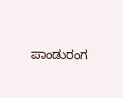ಪಾಂಡುರಂಗ